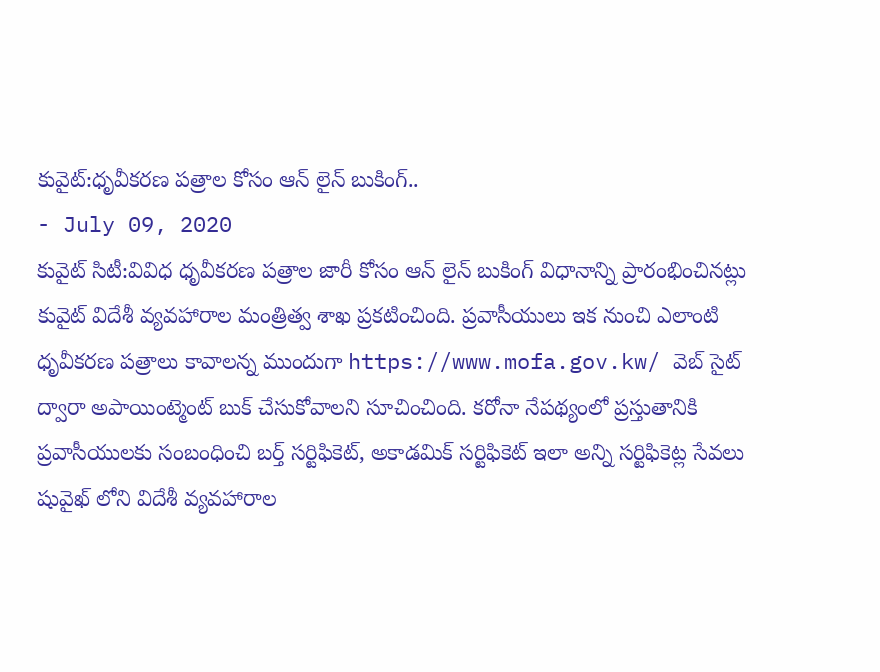కువైట్:ధృవీకరణ పత్రాల కోసం ఆన్ లైన్ బుకింగ్..
- July 09, 2020
కువైట్ సిటీ:వివిధ ధృవీకరణ పత్రాల జారీ కోసం ఆన్ లైన్ బుకింగ్ విధానాన్ని ప్రారంభించినట్లు కువైట్ విదేశీ వ్యవహారాల మంత్రిత్వ శాఖ ప్రకటించింది. ప్రవాసీయులు ఇక నుంచి ఎలాంటి ధృవీకరణ పత్రాలు కావాలన్న ముందుగా https://www.mofa.gov.kw/ వెబ్ సైట్ ద్వారా అపాయింట్మెంట్ బుక్ చేసుకోవాలని సూచించింది. కరోనా నేపథ్యంలో ప్రస్తుతానికి ప్రవాసీయులకు సంబంధించి బర్త్ సర్టిఫికెట్, అకాడమిక్ సర్టిఫికెట్ ఇలా అన్ని సర్టిఫికెట్ల సేవలు షువైఖ్ లోని విదేశీ వ్యవహారాల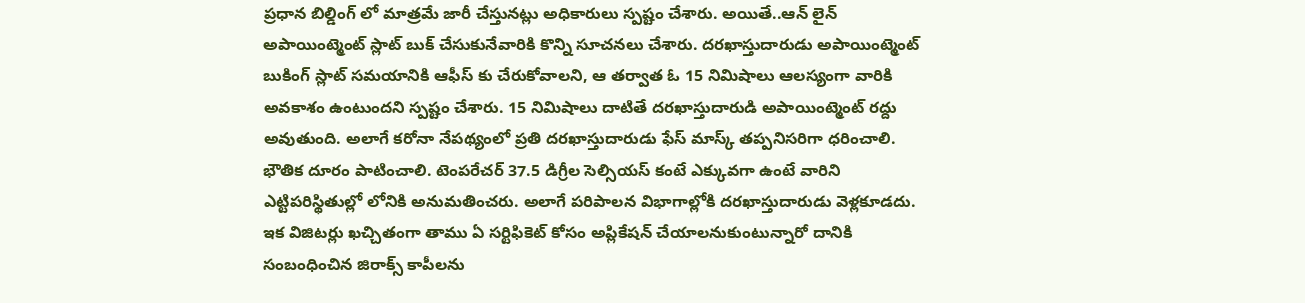ప్రధాన బిల్డింగ్ లో మాత్రమే జారీ చేస్తునట్లు అధికారులు స్పష్టం చేశారు. అయితే..ఆన్ లైన్ అపాయింట్మెంట్ స్లాట్ బుక్ చేసుకునేవారికి కొన్ని సూచనలు చేశారు. దరఖాస్తుదారుడు అపాయింట్మెంట్ బుకింగ్ స్లాట్ సమయానికి ఆఫీస్ కు చేరుకోవాలని, ఆ తర్వాత ఓ 15 నిమిషాలు ఆలస్యంగా వారికి అవకాశం ఉంటుందని స్పష్టం చేశారు. 15 నిమిషాలు దాటితే దరఖాస్తుదారుడి అపాయింట్మెంట్ రద్దు అవుతుంది. అలాగే కరోనా నేపథ్యంలో ప్రతి దరఖాస్తుదారుడు ఫేస్ మాస్క్ తప్పనిసరిగా ధరించాలి. భౌతిక దూరం పాటించాలి. టెంపరేచర్ 37.5 డిగ్రీల సెల్సియస్ కంటే ఎక్కువగా ఉంటే వారిని ఎట్టిపరిస్థితుల్లో లోనికి అనుమతించరు. అలాగే పరిపాలన విభాగాల్లోకి దరఖాస్తుదారుడు వెళ్లకూడదు. ఇక విజిటర్లు ఖచ్చితంగా తాము ఏ సర్టిఫికెట్ కోసం అప్లికేషన్ చేయాలనుకుంటున్నారో దానికి సంబంధించిన జిరాక్స్ కాపీలను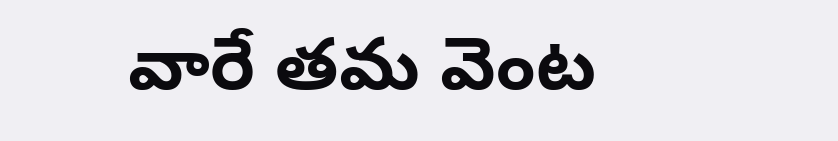వారే తమ వెంట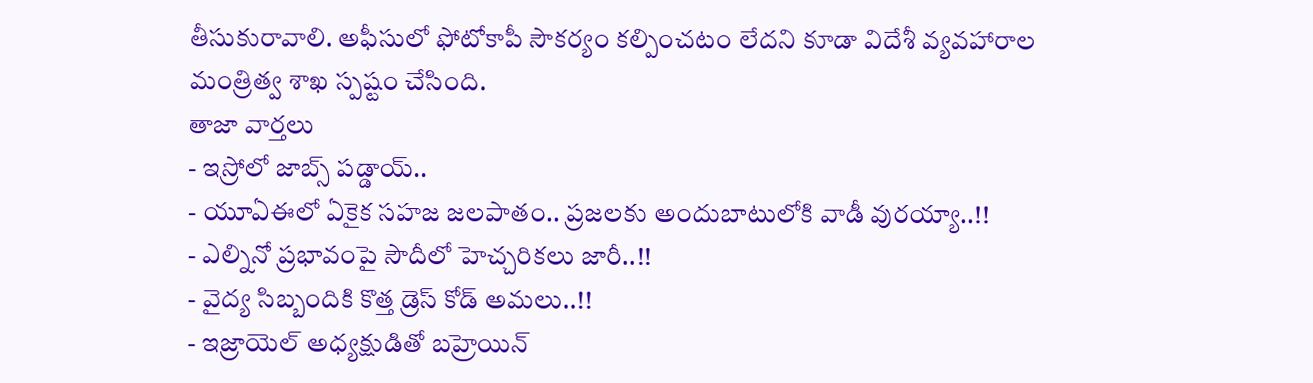తీసుకురావాలి. అఫీసులో ఫోటోకాపీ సౌకర్యం కల్పించటం లేదని కూడా విదేశీ వ్యవహారాల మంత్రిత్వ శాఖ స్పష్టం చేసింది.
తాజా వార్తలు
- ఇస్రోలో జాబ్స్ పడ్డాయ్..
- యూఏఈలో ఏకైక సహజ జలపాతం.. ప్రజలకు అందుబాటులోకి వాడీ వురయ్యా..!!
- ఎల్నినో ప్రభావంపై సౌదీలో హెచ్చరికలు జారీ..!!
- వైద్య సిబ్బందికి కొత్త డ్రెస్ కోడ్ అమలు..!!
- ఇజ్రాయెల్ అధ్యక్షుడితో బహ్రెయిన్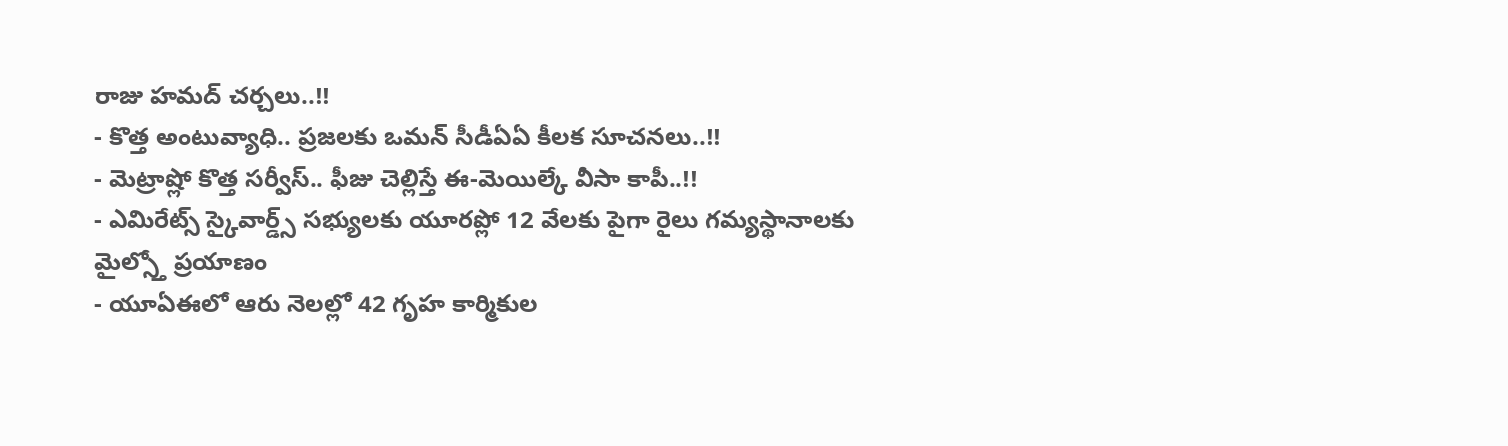రాజు హమద్ చర్చలు..!!
- కొత్త అంటువ్యాధి.. ప్రజలకు ఒమన్ సీడీఏఏ కీలక సూచనలు..!!
- మెట్రాష్లో కొత్త సర్వీస్.. ఫీజు చెల్లిస్తే ఈ-మెయిల్కే వీసా కాపీ..!!
- ఎమిరేట్స్ స్కైవార్డ్స్ సభ్యులకు యూరప్లో 12 వేలకు పైగా రైలు గమ్యస్థానాలకు మైల్స్తో ప్రయాణం
- యూఏఈలో ఆరు నెలల్లో 42 గృహ కార్మికుల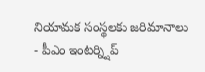నియామక సంస్థలకు జరిమానాలు
- పీఎం ఇంటర్న్షిప్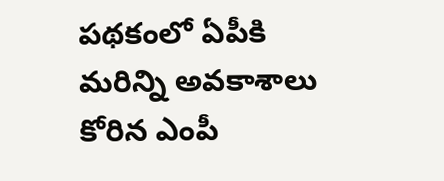పథకంలో ఏపీకి మరిన్ని అవకాశాలు కోరిన ఎంపీ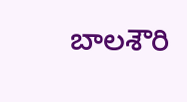బాలశౌరి